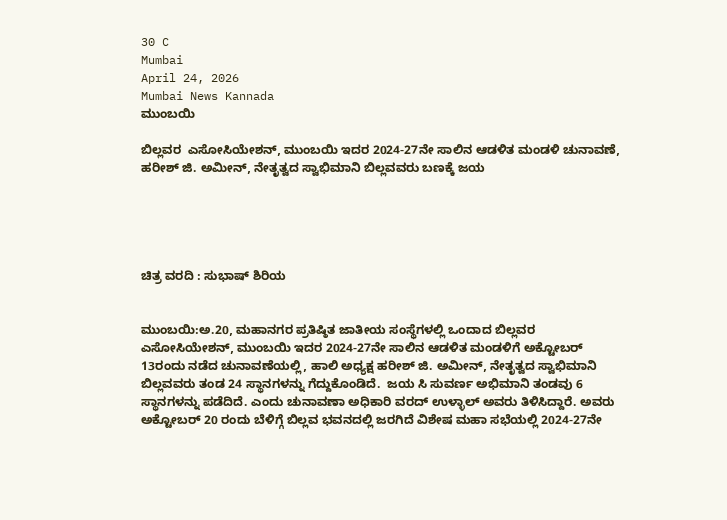30 C
Mumbai
April 24, 2026
Mumbai News Kannada
ಮುಂಬಯಿ

ಬಿಲ್ಲವರ  ಎಸೋಸಿಯೇಶನ್, ಮುಂಬಯಿ ಇದರ 2024-27ನೇ ಸಾಲಿನ ಆಡಳಿತ ಮಂಡಳಿ ಚುನಾವಣೆ, ಹರೀಶ್ ಜಿ. ಅಮೀನ್, ನೇತೃತ್ವದ ಸ್ವಾಭಿಮಾನಿ ಬಿಲ್ಲವವರು ಬಣಕ್ಕೆ ಜಯ





ಚಿತ್ರ ವರದಿ : ಸುಭಾಷ್ ಶಿರಿಯ


ಮುಂಬಯಿ:ಅ.20, ಮಹಾನಗರ ಪ್ರತಿಷ್ಠಿತ ಜಾತೀಯ ಸಂಸ್ಥೆಗಳಲ್ಲಿ ಒಂದಾದ ಬಿಲ್ಲವರ  ಎಸೋಸಿಯೇಶನ್, ಮುಂಬಯಿ ಇದರ 2024-27ನೇ ಸಾಲಿನ ಆಡಳಿತ ಮಂಡಳಿಗೆ ಅಕ್ಟೋಬರ್ 13ರಂದು ನಡೆದ ಚುನಾವಣೆಯಲ್ಲಿ, ಹಾಲಿ ಅಧ್ಯಕ್ಷ ಹರೀಶ್ ಜಿ. ಅಮೀನ್, ನೇತೃತ್ವದ ಸ್ವಾಭಿಮಾನಿ ಬಿಲ್ಲವವರು ತಂಡ 24 ಸ್ಥಾನಗಳನ್ನು ಗೆದ್ದುಕೊಂಡಿದೆ.  ಜಯ ಸಿ ಸುವರ್ಣ ಅಭಿಮಾನಿ ತಂಡವು 6 ಸ್ಥಾನಗಳನ್ನು ಪಡೆದಿದೆ. ಎಂದು ಚುನಾವಣಾ ಅಧಿಕಾರಿ ವರದ್ ಉಳ್ಳಾಲ್ ಅವರು ತಿಳಿಸಿದ್ದಾರೆ. ಅವರು ಅಕ್ಟೋಬರ್ 20 ರಂದು ಬೆಳಿಗ್ಗೆ ಬಿಲ್ಲವ ಭವನದಲ್ಲಿ ಜರಗಿದೆ ವಿಶೇಷ ಮಹಾ ಸಭೆಯಲ್ಲಿ 2024-27ನೇ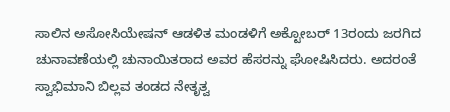ಸಾಲಿನ ಅಸೋಸಿಯೇಷನ್ ಆಡಳಿತ ಮಂಡಳಿಗೆ ಅಕ್ಟೋಬರ್ 13ರಂದು ಜರಗಿದ ಚುನಾವಣೆಯಲ್ಲಿ ಚುನಾಯಿತರಾದ ಅವರ ಹೆಸರನ್ನು ಘೋಷಿಸಿದರು. ಅದರಂತೆ ಸ್ವಾಭಿಮಾನಿ ಬಿಲ್ಲವ ತಂಡದ ನೇತೃತ್ವ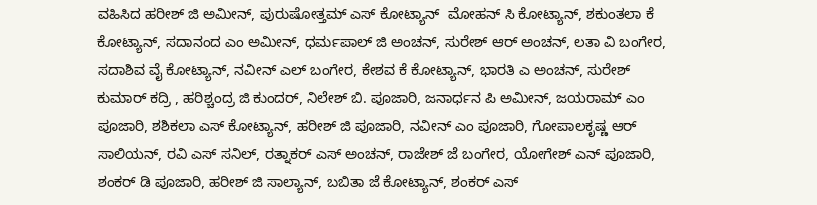ವಹಿಸಿದ ಹರೀಶ್ ಜಿ ಅಮೀನ್, ಪುರುಷೋತ್ತಮ್ ಎಸ್ ಕೋಟ್ಯಾನ್  ಮೋಹನ್ ಸಿ ಕೋಟ್ಯಾನ್, ಶಕುಂತಲಾ ಕೆ ಕೋಟ್ಯಾನ್, ಸದಾನಂದ ಎಂ ಅಮೀನ್, ಧರ್ಮಪಾಲ್ ಜಿ ಅಂಚನ್, ಸುರೇಶ್ ಆರ್ ಅಂಚನ್, ಲತಾ ವಿ ಬಂಗೇರ, ಸದಾಶಿವ ವೈ ಕೋಟ್ಯಾನ್, ನವೀನ್ ಎಲ್ ಬಂಗೇರ, ಕೇಶವ ಕೆ ಕೋಟ್ಯಾನ್, ಭಾರತಿ ಎ ಅಂಚನ್, ಸುರೇಶ್ ಕುಮಾರ್ ಕದ್ರಿ , ಹರಿಶ್ಚಂದ್ರ ಜಿ ಕುಂದರ್, ನಿಲೇಶ್ ಬಿ. ಪೂಜಾರಿ, ಜನಾರ್ಧನ ಪಿ ಅಮೀನ್, ಜಯರಾಮ್ ಎಂ ಪೂಜಾರಿ, ಶಶಿಕಲಾ ಎಸ್ ಕೋಟ್ಯಾನ್, ಹರೀಶ್ ಜಿ ಪೂಜಾರಿ, ನವೀನ್ ಎಂ ಪೂಜಾರಿ, ಗೋಪಾಲಕೃಷ್ಣ ಆರ್ ಸಾಲಿಯನ್, ರವಿ ಎಸ್ ಸನಿಲ್, ರತ್ನಾಕರ್ ಎಸ್ ಅಂಚನ್, ರಾಜೇಶ್ ಜೆ ಬಂಗೇರ, ಯೋಗೇಶ್ ಎನ್ ಪೂಜಾರಿ,  ಶಂಕರ್ ಡಿ ಪೂಜಾರಿ, ಹರೀಶ್ ಜಿ ಸಾಲ್ಯಾನ್, ಬಬಿತಾ ಜೆ ಕೋಟ್ಯಾನ್, ಶಂಕರ್ ಎಸ್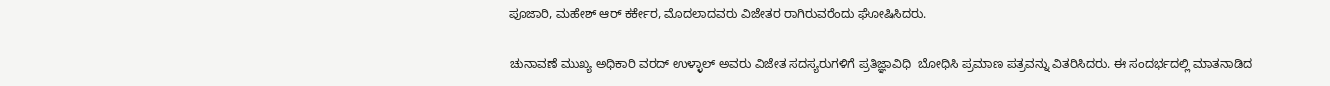ಪೂಜಾರಿ, ಮಹೇಶ್ ಆರ್ ಕರ್ಕೇರ, ಮೊದಲಾದವರು ವಿಜೇತರ ರಾಗಿರುವರೆಂದು ಘೋಷಿಸಿದರು.

ಚುನಾವಣೆ ಮುಖ್ಯ ಅಧಿಕಾರಿ ವರದ್ ಉಳ್ಳಾಲ್ ಅವರು ವಿಜೇತ ಸದಸ್ಯರುಗಳಿಗೆ ಪ್ರತಿಜ್ಞಾವಿಧಿ  ಬೋಧಿಸಿ ಪ್ರಮಾಣ ಪತ್ರವನ್ನು ವಿತರಿಸಿದರು. ಈ ಸಂದರ್ಭದಲ್ಲಿ ಮಾತನಾಡಿದ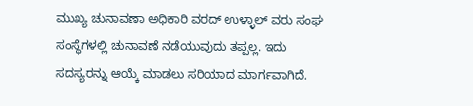ಮುಖ್ಯ ಚುನಾವಣಾ ಅಧಿಕಾರಿ ವರದ್ ಉಳ್ಳಾಲ್ ವರು ಸಂಘ ಸಂಸ್ಥೆಗಳಲ್ಲಿ ಚುನಾವಣೆ ನಡೆಯುವುದು ತಪ್ಪಲ್ಲ. ಇದು ಸದಸ್ಯರನ್ನು ಆಯ್ಕೆ ಮಾಡಲು ಸರಿಯಾದ ಮಾರ್ಗವಾಗಿದೆ.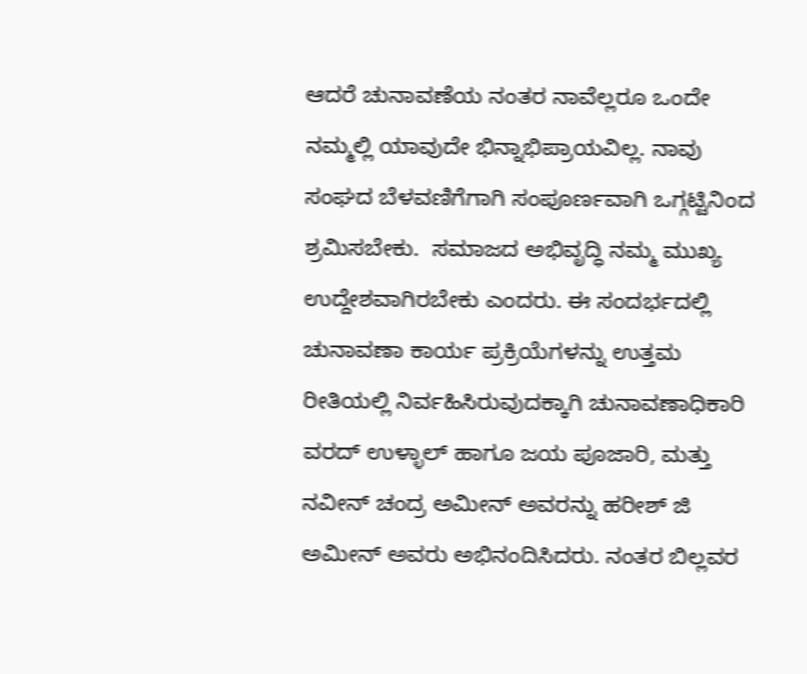ಆದರೆ ಚುನಾವಣೆಯ ನಂತರ ನಾವೆಲ್ಲರೂ ಒಂದೇ ನಮ್ಮಲ್ಲಿ ಯಾವುದೇ ಭಿನ್ನಾಭಿಪ್ರಾಯವಿಲ್ಲ. ನಾವು ಸಂಘದ ಬೆಳವಣಿಗೆಗಾಗಿ ಸಂಪೂರ್ಣವಾಗಿ ಒಗ್ಗಟ್ಟಿನಿಂದ ಶ್ರಮಿಸಬೇಕು.  ಸಮಾಜದ ಅಭಿವೃದ್ಧಿ ನಮ್ಮ ಮುಖ್ಯ ಉದ್ದೇಶವಾಗಿರಬೇಕು ಎಂದರು. ಈ ಸಂದರ್ಭದಲ್ಲಿ ಚುನಾವಣಾ ಕಾರ್ಯ ಪ್ರಕ್ರಿಯೆಗಳನ್ನು ಉತ್ತಮ ರೀತಿಯಲ್ಲಿ ನಿರ್ವಹಿಸಿರುವುದಕ್ಕಾಗಿ ಚುನಾವಣಾಧಿಕಾರಿ ವರದ್ ಉಳ್ಳಾಲ್ ಹಾಗೂ ಜಯ ಪೂಜಾರಿ, ಮತ್ತು  ನವೀನ್ ಚಂದ್ರ ಅಮೀನ್ ಅವರನ್ನು ಹರೀಶ್ ಜಿ ಅಮೀನ್ ಅವರು ಅಭಿನಂದಿಸಿದರು. ನಂತರ ಬಿಲ್ಲವರ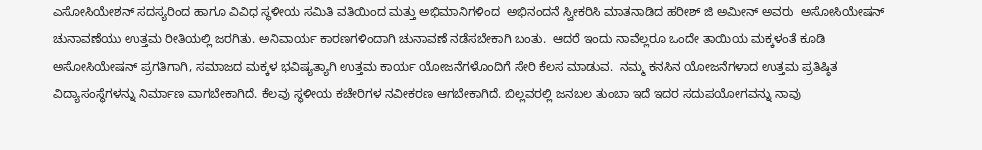ಎಸೋಸಿಯೇಶನ್ ಸದಸ್ಯರಿಂದ ಹಾಗೂ ವಿವಿಧ ಸ್ಥಳೀಯ ಸಮಿತಿ ವತಿಯಿಂದ ಮತ್ತು ಅಭಿಮಾನಿಗಳಿಂದ  ಅಭಿನಂದನೆ ಸ್ವೀಕರಿಸಿ ಮಾತನಾಡಿದ ಹರೀಶ್ ಜಿ ಅಮೀನ್ ಅವರು  ಅಸೋಸಿಯೇಷನ್ ಚುನಾವಣೆಯು ಉತ್ತಮ ರೀತಿಯಲ್ಲಿ ಜರಗಿತು. ಅನಿವಾರ್ಯ ಕಾರಣಗಳಿಂದಾಗಿ ಚುನಾವಣೆ ನಡೆಸಬೇಕಾಗಿ ಬಂತು.  ಆದರೆ ಇಂದು ನಾವೆಲ್ಲರೂ ಒಂದೇ ತಾಯಿಯ ಮಕ್ಕಳಂತೆ ಕೂಡಿ  ಅಸೋಸಿಯೇಷನ್ ಪ್ರಗತಿಗಾಗಿ, ಸಮಾಜದ ಮಕ್ಕಳ ಭವಿಷ್ಯತ್ಯಾಗಿ ಉತ್ತಮ ಕಾರ್ಯ ಯೋಜನೆಗಳೊಂದಿಗೆ ಸೇರಿ ಕೆಲಸ ಮಾಡುವ.  ನಮ್ಮ ಕನಸಿನ ಯೋಜನೆಗಳಾದ ಉತ್ತಮ ಪ್ರತಿಷ್ಠಿತ ವಿದ್ಯಾಸಂಸ್ಥೆಗಳನ್ನು ನಿರ್ಮಾಣ ವಾಗಬೇಕಾಗಿದೆ. ಕೆಲವು ಸ್ಥಳೀಯ ಕಚೇರಿಗಳ ನವೀಕರಣ ಆಗಬೇಕಾಗಿದೆ. ಬಿಲ್ಲವರಲ್ಲಿ ಜನಬಲ ತುಂಬಾ ಇದೆ ಇದರ ಸದುಪಯೋಗವನ್ನು ನಾವು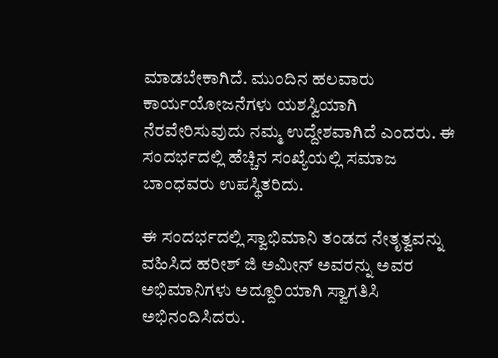ಮಾಡಬೇಕಾಗಿದೆ. ಮುಂದಿನ ಹಲವಾರು ಕಾರ್ಯಯೋಜನೆಗಳು ಯಶಸ್ವಿಯಾಗಿ ನೆರವೇರಿಸುವುದು ನಮ್ಮ ಉದ್ದೇಶವಾಗಿದೆ ಎಂದರು. ಈ ಸಂದರ್ಭದಲ್ಲಿ ಹೆಚ್ಚಿನ ಸಂಖ್ಯೆಯಲ್ಲಿ ಸಮಾಜ ಬಾಂಧವರು ಉಪಸ್ಥಿತರಿದು.

ಈ ಸಂದರ್ಭದಲ್ಲಿ ಸ್ವಾಭಿಮಾನಿ ತಂಡದ ನೇತೃತ್ವವನ್ನು ವಹಿಸಿದ ಹರೀಶ್ ಜಿ ಅಮೀನ್ ಅವರನ್ನು ಅವರ ಅಭಿಮಾನಿಗಳು ಅದ್ದೂರಿಯಾಗಿ ಸ್ವಾಗತಿಸಿ ಅಭಿನಂದಿಸಿದರು.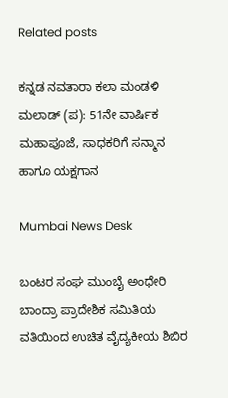Related posts

ಕನ್ನಡ ನವತಾರಾ ಕಲಾ ಮಂಡಳಿ ಮಲಾಡ್ (ಪ): 51ನೇ ವಾರ್ಷಿಕ ಮಹಾಪೂಜೆ, ಸಾಧಕರಿಗೆ ಸನ್ಮಾನ ಹಾಗೂ ಯಕ್ಷಗಾನ

Mumbai News Desk

ಬಂಟರ ಸಂಘ ಮುಂಬೈ ಅಂಧೇರಿ ಬಾಂದ್ರಾ ಪ್ರಾದೇಶಿಕ ಸಮಿತಿಯ ವತಿಯಿಂದ ಉಚಿತ ವೈದ್ಯಕೀಯ ಶಿಬಿರ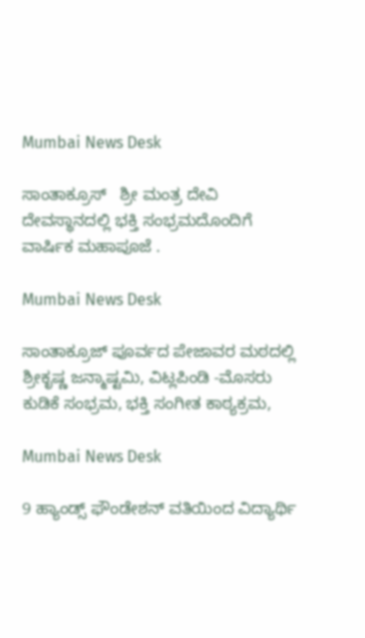Mumbai News Desk

ಸಾಂತಾಕ್ರೂಸ್   ಶ್ರೀ ಮಂತ್ರ ದೇವಿ ದೇವಸ್ಥಾನದಲ್ಲಿ ಭಕ್ತಿ ಸಂಭ್ರಮದೊಂದಿಗೆ  ವಾರ್ಷಿಕ ಮಹಾಪೂಜೆ .

Mumbai News Desk

ಸಾಂತಾಕ್ರೂಜ್ ಪೂರ್ವದ ಪೇಜಾವರ ಮಠದಲ್ಲಿ  ಶ್ರೀಕೃಷ್ಣ ಜನ್ಮಾಷ್ಟಮಿ, ವಿಟ್ಲಪಿಂಡಿ -ಮೊಸರು ಕುಡಿಕೆ ಸಂಭ್ರಮ, ಭಕ್ತಿ ಸಂಗೀತ ಕಾಠ್ಯಕ್ರಮ,

Mumbai News Desk

9 ಹ್ಯಾಂಡ್ಸ್ ಫೌಂಡೇಶನ್ ವತಿಯಿಂದ ವಿದ್ಯಾರ್ಥಿ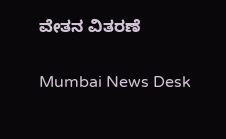ವೇತನ ವಿತರಣೆ

Mumbai News Desk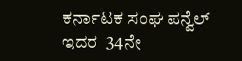ಕರ್ನಾಟಕ ಸಂಘ ಪನ್ವೆಲ್ ಇದರ  34ನೇ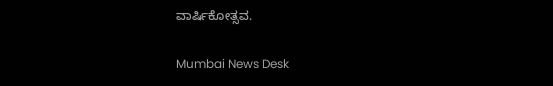ವಾರ್ಷಿಕೋತ್ಸವ.

Mumbai News Desk